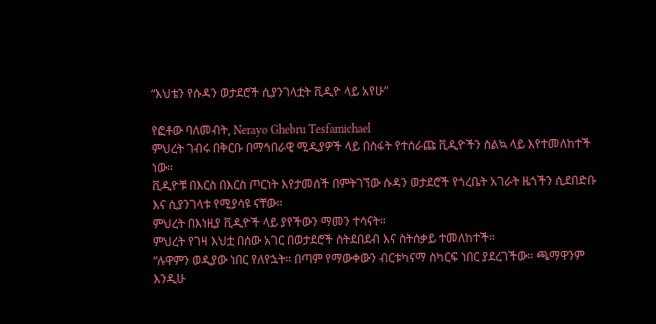“እህቴን የሱዳን ወታደሮች ሲያንገላቷት ቪዲዮ ላይ አየሁ”

የፎቶው ባለመብት, Nerayo Ghebru Tesfamichael
ምህረት ገብሩ በቅርቡ በማኅበራዊ ሚዲያዎች ላይ በስፋት የተሰራጩ ቪዲዮችን ስልኳ ላይ እየተመለከተች ነው።
ቪዲዮቹ በእርስ በእርስ ጦርነት እየታመሰች በምትገኘው ሱዳን ወታደሮች የጎረቤት አገራት ዜጎችን ሲደበድቡ እና ሲያንገላቱ የሚያሳዩ ናቸው።
ምህረት በእነዚያ ቪዲዮች ላይ ያየችውን ማመን ተሳናት።
ምህረት የገዛ እህቷ በሰው አገር በወታደሮች ስትደበደብ እና ስትሰቃይ ተመለከተች።
“ሉዋምን ወዲያው ነበር የለየኋት። በጣም የማውቀውን ብርቱካናማ ስካርፍ ነበር ያደረገችው። ጫማዋንም እንዲሁ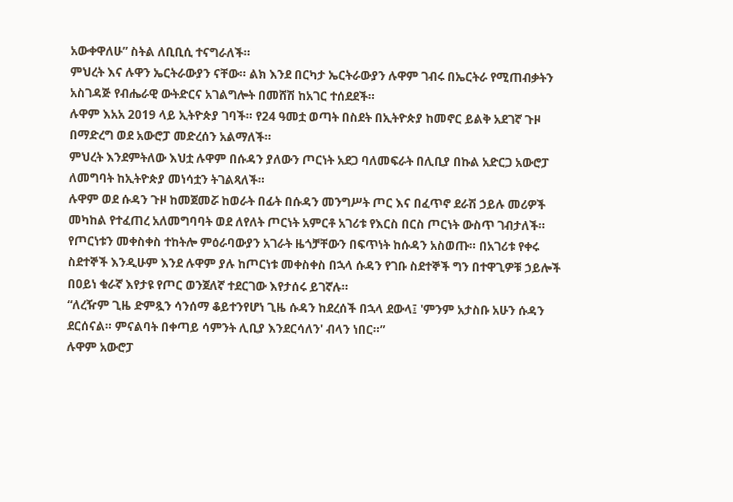አውቀዋለሁ” ስትል ለቢቢሲ ተናግራለች።
ምህረት እና ሉዋን ኤርትራውያን ናቸው። ልክ እንደ በርካታ ኤርትራውያን ሉዋም ገብሩ በኤርትራ የሚጠብቃትን አስገዳጅ የብሔራዊ ውትድርና አገልግሎት በመሸሽ ከአገር ተሰደደች።
ሉዋም እአአ 2019 ላይ ኢትዮጵያ ገባች። የ24 ዓመቷ ወጣት በስደት በኢትዮጵያ ከመኖር ይልቅ አደገኛ ጉዞ በማድረግ ወደ አውሮፓ መድረሰን አልማለች።
ምህረት እንደምትለው እህቷ ሉዋም በሱዳን ያለውን ጦርነት አደጋ ባለመፍራት በሊቢያ በኩል አድርጋ አውሮፓ ለመግባት ከኢትዮጵያ መነሳቷን ትገልጻለች።
ሉዋም ወደ ሱዳን ጉዞ ከመጀመሯ ከወራት በፊት በሱዳን መንግሥት ጦር እና በፈጥኖ ደራሽ ኃይሉ መሪዎች መካከል የተፈጠረ አለመግባባት ወደ ለየለት ጦርነት አምርቶ አገሪቱ የእርስ በርስ ጦርነት ውስጥ ገብታለች።
የጦርነቱን መቀስቀስ ተከትሎ ምዕራባውያን አገራት ዜጎቻቸውን በፍጥነት ከሱዳን አስወጡ። በአገሪቱ የቀሩ ስደተኞች እንዲሁም እንደ ሉዋም ያሉ ከጦርነቱ መቀስቀስ በኋላ ሱዳን የገቡ ስደተኞች ግን በተዋጊዎቹ ኃይሎች በዐይነ ቁራኛ እየታዩ የጦር ወንጀለኛ ተደርገው እየታሰሩ ይገኛሉ።
“ለረዥም ጊዜ ድምጿን ሳንሰማ ቆይተንየሆነ ጊዜ ሱዳን ከደረሰች በኋላ ደውላ፤ 'ምንም አታስቡ አሁን ሱዳን ደርሰናል። ምናልባት በቀጣይ ሳምንት ሊቢያ እንደርሳለን' ብላን ነበር።”
ሉዋም አውሮፓ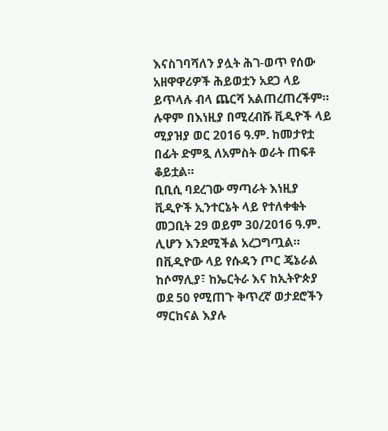እናስገባሻለን ያሏት ሕገ-ወጥ የሰው አዘዋዋሪዎች ሕይወቷን አደጋ ላይ ይጥላሉ ብላ ጨርሻ አልጠረጠረችም።
ሉዋም በእነዚያ በሚረብሹ ቪዲዮች ላይ ሚያዝያ ወር 2016 ዓ.ም. ከመታየቷ በፊት ድምጿ ለአምስት ወራት ጠፍቶ ቆይቷል።
ቢቢሲ ባደረገው ማጣራት እነዚያ ቪዲዮች ኢንተርኔት ላይ የተለቀቁት መጋቢት 29 ወይም 30/2016 ዓ.ም. ሊሆን እንደሚችል አረጋግጧል።
በቪዲዮው ላይ የሱዳን ጦር ጄኔራል ከሶማሊያ፣ ከኤርትራ እና ከኢትዮጵያ ወደ 50 የሚጠጉ ቅጥረኛ ወታደሮችን ማርከናል እያሉ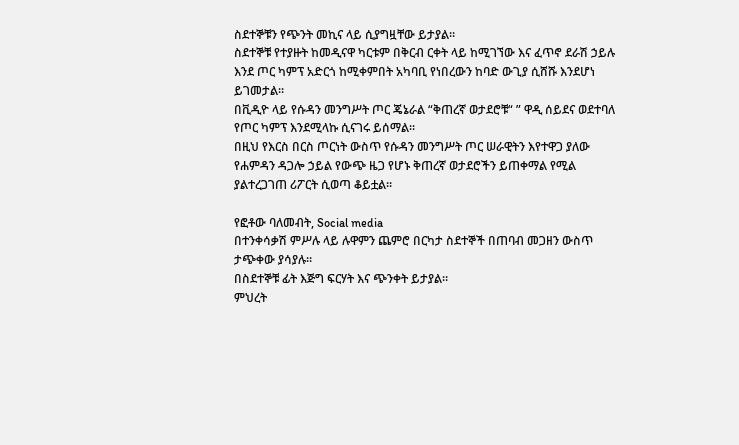ስደተኞቹን የጭንት መኪና ላይ ሲያግዟቸው ይታያል።
ስደተኞቹ የተያዙት ከመዲናዋ ካርቱም በቅርብ ርቀት ላይ ከሚገኘው እና ፈጥኖ ደራሽ ኃይሉ እንደ ጦር ካምፕ አድርጎ ከሚቀምበት አካባቢ የነበረውን ከባድ ውጊያ ሲሸሹ እንደሆነ ይገመታል።
በቪዲዮ ላይ የሱዳን መንግሥት ጦር ጄኔራል “ቅጠረኛ ወታደሮቹ“ ” ዋዲ ሰይደና ወደተባለ የጦር ካምፕ እንደሚላኩ ሲናገሩ ይሰማል።
በዚህ የእርስ በርስ ጦርነት ውስጥ የሱዳን መንግሥት ጦር ሠራዊትን እየተዋጋ ያለው የሐምዳን ዳጋሎ ኃይል የውጭ ዜጋ የሆኑ ቅጠረኛ ወታደሮችን ይጠቀማል የሚል ያልተረጋገጠ ሪፖርት ሲወጣ ቆይቷል።

የፎቶው ባለመብት, Social media
በተንቀሳቃሽ ምሥሉ ላይ ሉዋምን ጨምሮ በርካታ ስደተኞች በጠባብ መጋዘን ውስጥ ታጭቀው ያሳያሉ።
በስደተኞቹ ፊት እጅግ ፍርሃት እና ጭንቀት ይታያል።
ምህረት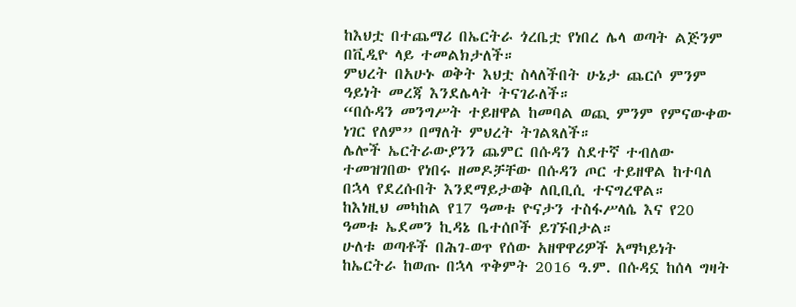ከእህቷ በተጨማሪ በኤርትራ ጎረቤቷ የነበረ ሌላ ወጣት ልጅንም በቪዲዮ ላይ ተመልክታለች።
ምህረት በአሁኑ ወቅት እህቷ ስላለችበት ሁኔታ ጨርሶ ምንም ዓይነት መረጃ እንደሌላት ትናገራለች።
“በሱዳን መንግሥት ተይዘዋል ከመባል ወጪ ምንም የምናውቀው ነገር የለም” በማለት ምህረት ትገልጻለች።
ሌሎች ኤርትራውያንን ጨምር በሱዳን ስደተኛ ተብለው ተመዝገበው የነበሩ ዘመዶቻቸው በሱዳን ጦር ተይዘዋል ከተባለ በኋላ የደረሱበት እንደማይታወቅ ለቢቢሲ ተናግረዋል።
ከእነዚህ መካከል የ17 ዓመቱ ዮናታን ተስፋሥላሴ እና የ20 ዓመቱ ኤደመን ኪዳኔ ቤተሰቦች ይገኙበታል።
ሁለቱ ወጣቶች በሕገ-ወጥ የሰው አዘዋዋሪዎች አማካይነት ከኤርትራ ከወጡ በኋላ ጥቅምት 2016 ዓ.ም. በሱዳኗ ከሰላ ግዛት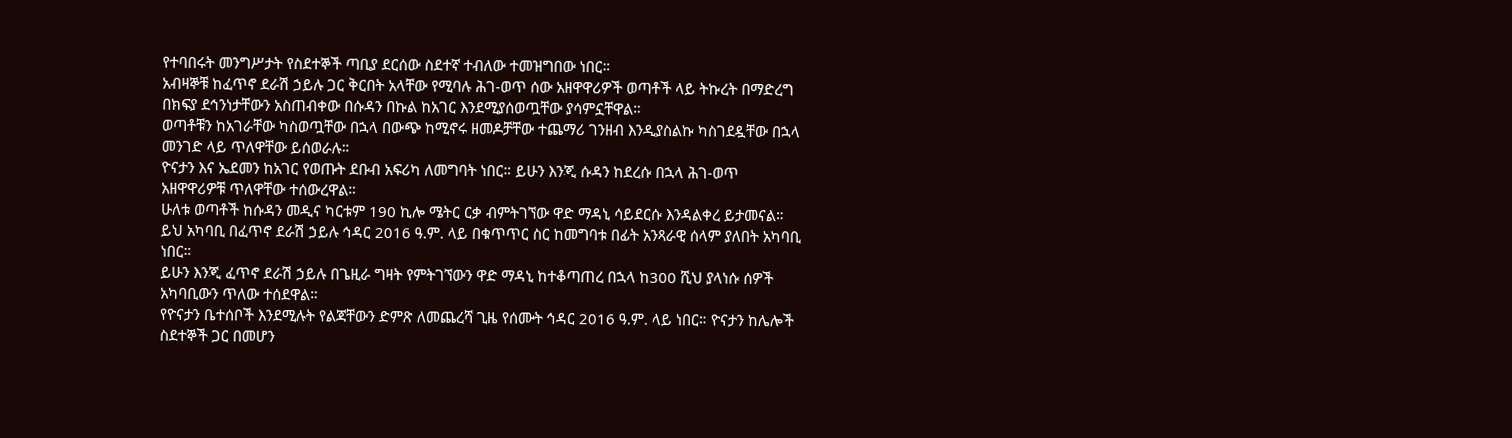የተባበሩት መንግሥታት የስደተኞች ጣቢያ ደርሰው ስደተኛ ተብለው ተመዝግበው ነበር።
አብዛኞቹ ከፈጥኖ ደራሽ ኃይሉ ጋር ቅርበት አላቸው የሚባሉ ሕገ-ወጥ ሰው አዘዋዋሪዎች ወጣቶች ላይ ትኩረት በማድረግ በክፍያ ደኅንነታቸውን አስጠብቀው በሱዳን በኩል ከአገር እንደሚያሰወጧቸው ያሳምኗቸዋል።
ወጣቶቹን ከአገራቸው ካስወጧቸው በኋላ በውጭ ከሚኖሩ ዘመዶቻቸው ተጨማሪ ገንዘብ እንዲያስልኩ ካስገደዷቸው በኋላ መንገድ ላይ ጥለዋቸው ይሰወራሉ።
ዮናታን እና ኤደመን ከአገር የወጡት ደቡብ አፍሪካ ለመግባት ነበር። ይሁን እንጂ ሱዳን ከደረሱ በኋላ ሕገ-ወጥ አዘዋዋሪዎቹ ጥለዋቸው ተሰውረዋል።
ሁለቱ ወጣቶች ከሱዳን መዲና ካርቱም 190 ኪሎ ሜትር ርቃ ብምትገኘው ዋድ ማዳኒ ሳይደርሱ እንዳልቀረ ይታመናል።
ይህ አካባቢ በፈጥኖ ደራሽ ኃይሉ ኅዳር 2016 ዓ.ም. ላይ በቁጥጥር ስር ከመግባቱ በፊት አንጻራዊ ሰላም ያለበት አካባቢ ነበር።
ይሁን እንጂ ፈጥኖ ደራሽ ኃይሉ በጌዚራ ግዛት የምትገኘውን ዋድ ማዳኒ ከተቆጣጠረ በኋላ ከ300 ሺህ ያላነሱ ሰዎች አካባቢውን ጥለው ተሰደዋል።
የዮናታን ቤተሰቦች እንደሚሉት የልጃቸውን ድምጽ ለመጨረሻ ጊዜ የሰሙት ኅዳር 2016 ዓ.ም. ላይ ነበር። ዮናታን ከሌሎች ስደተኞች ጋር በመሆን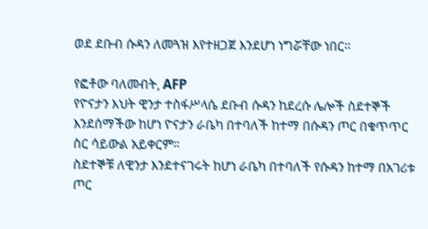ወደ ደቡብ ሱዳን ለመጓዝ እየተዘጋጀ እንደሆነ ነግሯቸው ነበር።

የፎቶው ባለመብት, AFP
የዮናታን እህት ዊንታ ተስፋሥላሴ ደቡብ ሱዳን ከደረሱ ሌሎች ስደተኞች እንደሰማችው ከሆነ ዮናታን ራቤካ በተባለች ከተማ በሱዳን ጦር በቁጥጥር ስር ሳይውል አይቀርም።
ስደተኞቹ ለዊንታ እንደተናገሩት ከሆነ ራቤካ በተባለች የሱዳን ከተማ በአገሪቱ ጦር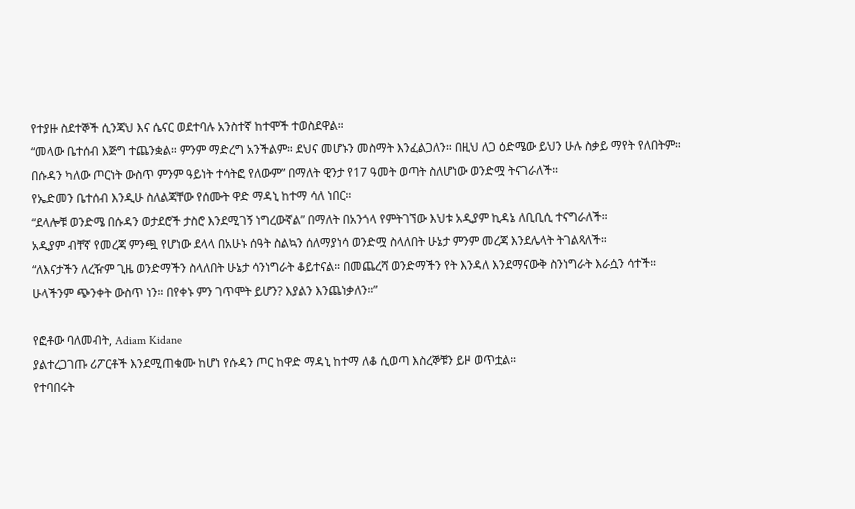የተያዙ ስደተኞች ሲንጃህ እና ሴናር ወደተባሉ አንስተኛ ከተሞች ተወስደዋል።
“መላው ቤተሰብ እጅግ ተጨንቋል። ምንም ማድረግ አንችልም። ደህና መሆኑን መስማት እንፈልጋለን። በዚህ ለጋ ዕድሜው ይህን ሁሉ ስቃይ ማየት የለበትም። በሱዳን ካለው ጦርነት ውስጥ ምንም ዓይነት ተሳትፎ የለውም” በማለት ዊንታ የ17 ዓመት ወጣት ስለሆነው ወንድሟ ትናገራለች።
የኤድመን ቤተሰብ እንዲሁ ስለልጃቸው የሰሙት ዋድ ማዳኒ ከተማ ሳለ ነበር።
“ደላሎቹ ወንድሜ በሱዳን ወታደሮች ታስሮ እንደሚገኝ ነግረውኛል” በማለት በአንጎላ የምትገኘው እህቱ አዲያም ኪዳኔ ለቢቢሲ ተናግራለች።
አዲያም ብቸኛ የመረጃ ምንጯ የሆነው ደላላ በአሁኑ ሰዓት ስልኳን ሰለማያነሳ ወንድሟ ስላለበት ሁኔታ ምንም መረጃ እንደሌላት ትገልጻለች።
“ለእናታችን ለረዥም ጊዜ ወንድማችን ስላለበት ሁኔታ ሳንነግራት ቆይተናል። በመጨረሻ ወንድማችን የት እንዳለ እንደማናውቅ ስንነግራት እራሷን ሳተች። ሁላችንም ጭንቀት ውስጥ ነን። በየቀኑ ምን ገጥሞት ይሆን? እያልን እንጨነቃለን።”

የፎቶው ባለመብት, Adiam Kidane
ያልተረጋገጡ ሪፖርቶች እንደሚጠቁሙ ከሆነ የሱዳን ጦር ከዋድ ማዳኒ ከተማ ለቆ ሲወጣ እስረኞቹን ይዞ ወጥቷል።
የተባበሩት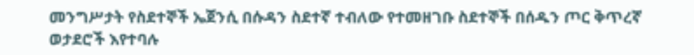መንግሥታት የስደተኞች ኤጀንሲ በሱዳን ስደተኛ ተብለው የተመዘገቡ ስደተኞች በሰዱን ጦር ቅጥረኛ ወታደሮች እየተባሉ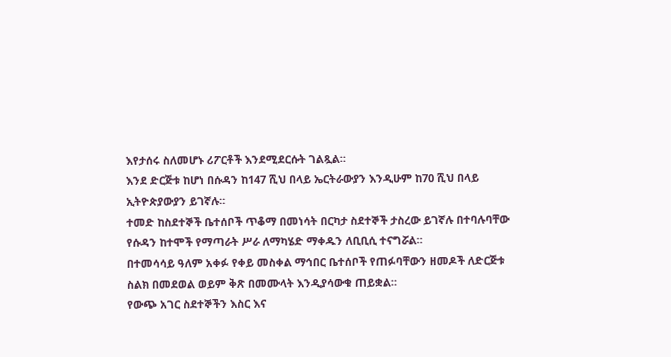እየታሰሩ ስለመሆኑ ሪፖርቶች እንደሚደርሱት ገልጿል።
እንደ ድርጅቱ ከሆነ በሱዳን ከ147 ሺህ በላይ ኤርትራውያን እንዲሁም ከ70 ሺህ በላይ ኢትዮጵያውያን ይገኛሉ።
ተመድ ከስደተኞች ቤተሰቦች ጥቆማ በመነሳት በርካታ ስደተኞች ታስረው ይገኛሉ በተባሉባቸው የሱዳን ከተሞች የማጣራት ሥራ ለማካሄድ ማቀዱን ለቢቢሲ ተናግሯል።
በተመሳሳይ ዓለም አቀፉ የቀይ መስቀል ማኅበር ቤተሰቦች የጠፉባቸውን ዘመዶች ለድርጅቱ ስልክ በመደወል ወይም ቅጽ በመሙላት እንዲያሳውቁ ጠይቋል።
የውጭ አገር ስደተኞችን እስር እና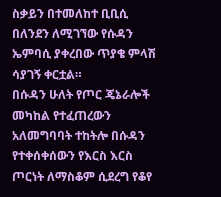ስቃይን በተመለከተ ቢቢሲ በለንደን ለሚገኘው የሱዳን ኤምባሲ ያቀረበው ጥያቄ ምላሽ ሳያገኝ ቀርቷል።
በሱዳን ሁለት የጦር ጄኔራሎች መካከል የተፈጠረውን አለመግባባት ተከትሎ በሱዳን የተቀሰቀሰውን የእርስ እርስ ጦርነት ለማስቆም ሲደረግ የቆየ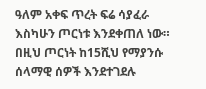ዓለም አቀፍ ጥረት ፍሬ ሳያፈራ እስካሁን ጦርነቱ እንደቀጠለ ነው።
በዚህ ጦርነት ከ15ሺህ የማያንሱ ሰላማዊ ሰዎች እንደተገደሉ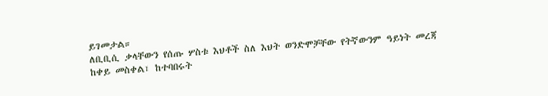ይገመታል።
ለቢቢሲ ቃላቸውን የሰጡ ሦስቱ እህቶች ስለ እህት ወንድሞቻቸው የትኛውንም ዓይነት መረጃ ከቀይ መስቀል፣ ከተባበሩት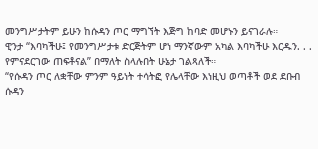መንግሥታትም ይሁን ከሱዳን ጦር ማግኘት እጅግ ከባድ መሆኑን ይናገራሉ።
ዊንታ “እባካችሁ፤ የመንግሥታቱ ድርጅትም ሆነ ማንኛውም አካል እባካችሁ እርዱን. . . የምናደርገው ጠፍቶናል” በማለት ስላሉበት ሁኔታ ገልጻለች።
“የሱዳን ጦር ለቋቸው ምንም ዓይነት ተሳትፎ የሌላቸው እነዚህ ወጣቶች ወደ ደቡብ ሱዳን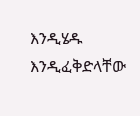እንዲሄዱ እንዲፈቅድላቸው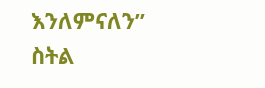እንለምናለን” ስትል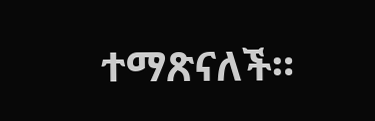ተማጽናለች።